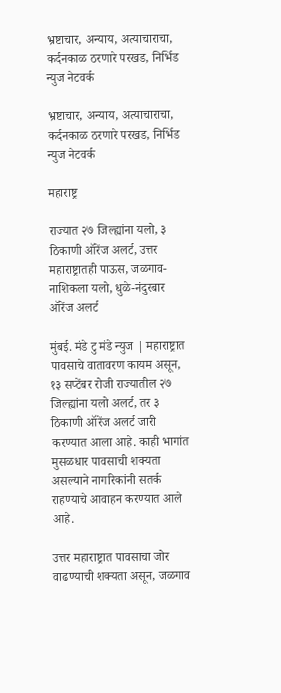भ्रष्टाचार, अन्याय, अत्याचाराचा, कर्दनकाळ ठरणारे परखड, निर्भिड न्युज नेटवर्क

भ्रष्टाचार, अन्याय, अत्याचाराचा, कर्दनकाळ ठरणारे परखड, निर्भिड न्युज नेटवर्क

महाराष्ट्र

राज्यात २७ जिल्ह्यांना यलो, ३ ठिकाणी ऑरेंज अलर्ट, उत्तर महाराष्ट्रातही पाऊस, जळगाव-नाशिकला यलो, धुळे-नंदुरबार ऑरेंज अलर्ट

मुंबई. मंडे टु मंडे न्युज | महाराष्ट्रात पावसाचे वातावरण कायम असून, १३ सप्टेंबर रोजी राज्यातील २७ जिल्ह्यांना यलो अलर्ट, तर ३ ठिकाणी ऑरेंज अलर्ट जारी करण्यात आला आहे. काही भागांत मुसळधार पावसाची शक्यता असल्याने नागरिकांनी सतर्क राहण्याचे आवाहन करण्यात आले आहे.

उत्तर महाराष्ट्रात पावसाचा जोर वाढण्याची शक्यता असून, जळगाव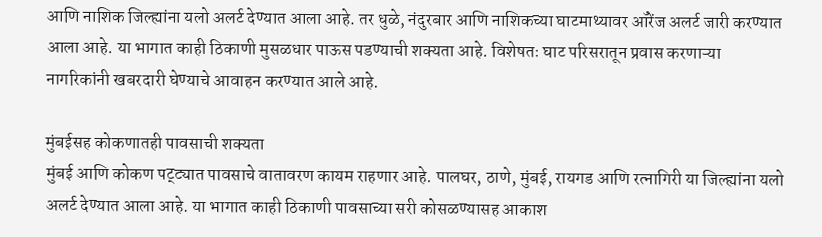आणि नाशिक जिल्ह्यांना यलो अलर्ट देण्यात आला आहे. तर धुळे, नंदुरबार आणि नाशिकच्या घाटमाथ्यावर ऑरेंज अलर्ट जारी करण्यात आला आहे. या भागात काही ठिकाणी मुसळधार पाऊस पडण्याची शक्यता आहे. विशेषतः घाट परिसरातून प्रवास करणाऱ्या नागरिकांनी खबरदारी घेण्याचे आवाहन करण्यात आले आहे.

मुंबईसह कोकणातही पावसाची शक्यता
मुंबई आणि कोकण पट्ट्यात पावसाचे वातावरण कायम राहणार आहे. पालघर, ठाणे, मुंबई, रायगड आणि रत्नागिरी या जिल्ह्यांना यलो अलर्ट देण्यात आला आहे. या भागात काही ठिकाणी पावसाच्या सरी कोसळण्यासह आकाश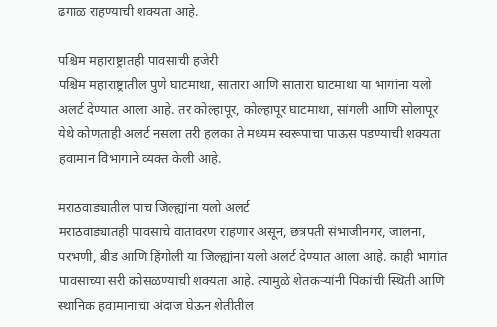ढगाळ राहण्याची शक्यता आहे.

पश्चिम महाराष्ट्रातही पावसाची हजेरी
पश्चिम महाराष्ट्रातील पुणे घाटमाथा, सातारा आणि सातारा घाटमाथा या भागांना यलो अलर्ट देण्यात आला आहे. तर कोल्हापूर, कोल्हापूर घाटमाथा, सांगली आणि सोलापूर येथे कोणताही अलर्ट नसला तरी हलका ते मध्यम स्वरूपाचा पाऊस पडण्याची शक्यता हवामान विभागाने व्यक्त केली आहे.

मराठवाड्यातील पाच जिल्ह्यांना यलो अलर्ट
मराठवाड्यातही पावसाचे वातावरण राहणार असून, छत्रपती संभाजीनगर, जालना, परभणी, बीड आणि हिंगोली या जिल्ह्यांना यलो अलर्ट देण्यात आला आहे. काही भागांत पावसाच्या सरी कोसळण्याची शक्यता आहे. त्यामुळे शेतकऱ्यांनी पिकांची स्थिती आणि स्थानिक हवामानाचा अंदाज घेऊन शेतीतील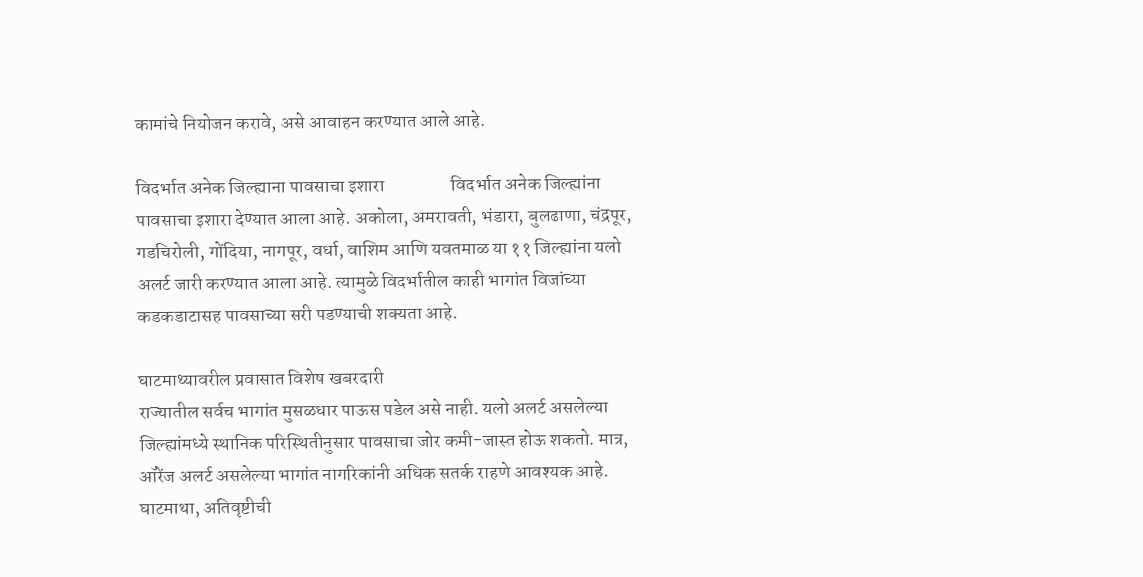कामांचे नियोजन करावे, असे आवाहन करण्यात आले आहे.

विदर्भात अनेक जिल्ह्याना पावसाचा इशारा                  विदर्भात अनेक जिल्ह्यांना पावसाचा इशारा देण्यात आला आहे. अकोला, अमरावती, भंडारा, बुलढाणा, चंद्रपूर, गडचिरोली, गोंदिया, नागपूर, वर्धा, वाशिम आणि यवतमाळ या ११ जिल्ह्यांना यलो अलर्ट जारी करण्यात आला आहे. त्यामुळे विदर्भातील काही भागांत विजांच्या कडकडाटासह पावसाच्या सरी पडण्याची शक्यता आहे.

घाटमाथ्यावरील प्रवासात विशेष खबरदारी
राज्यातील सर्वच भागांत मुसळधार पाऊस पडेल असे नाही. यलो अलर्ट असलेल्या जिल्ह्यांमध्ये स्थानिक परिस्थितीनुसार पावसाचा जोर कमी-जास्त होऊ शकतो. मात्र, ऑरेंज अलर्ट असलेल्या भागांत नागरिकांनी अधिक सतर्क राहणे आवश्यक आहे. घाटमाथा, अतिवृष्टीची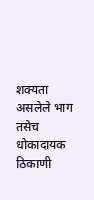शक्यता असलेले भाग तसेच धोकादायक ठिकाणी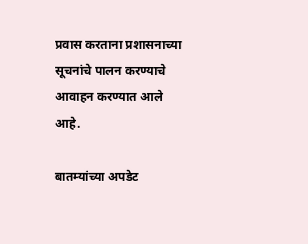प्रवास करताना प्रशासनाच्या सूचनांचे पालन करण्याचे आवाहन करण्यात आले आहे.

बातम्यांच्या अपडेट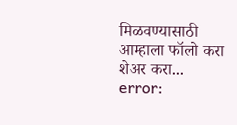मिळवण्यासाठी आम्हाला फॉलो करा
शेअर करा...
error: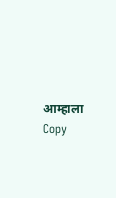आम्हाला Copy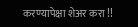करण्यापेक्षा शेअर करा !!